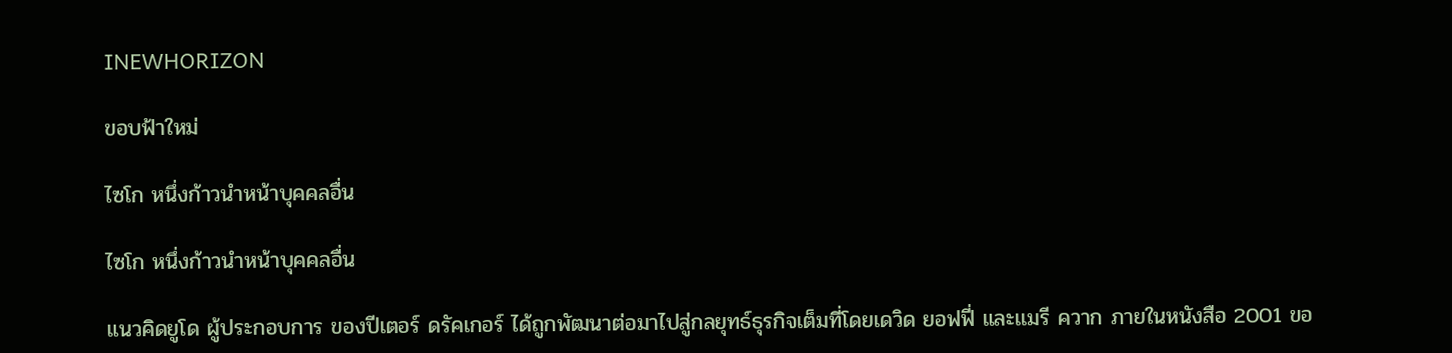INEWHORIZON

ขอบฟ้าใหม่

ไซโก หนึ่งก้าวนำหน้าบุคคลอื่น

ไซโก หนึ่งก้าวนำหน้าบุคคลอื่น

แนวคิดยูโด ผู้ประกอบการ ของปีเตอร์ ดรัคเกอร์ ได้ถูกพัฒนาต่อมาไปสู่กลยุทธ์ธุรกิจเต็มที่โดยเดวิด ยอฟฟี่ และเเมรี ควาก ภายในหนังสือ 2001 ขอ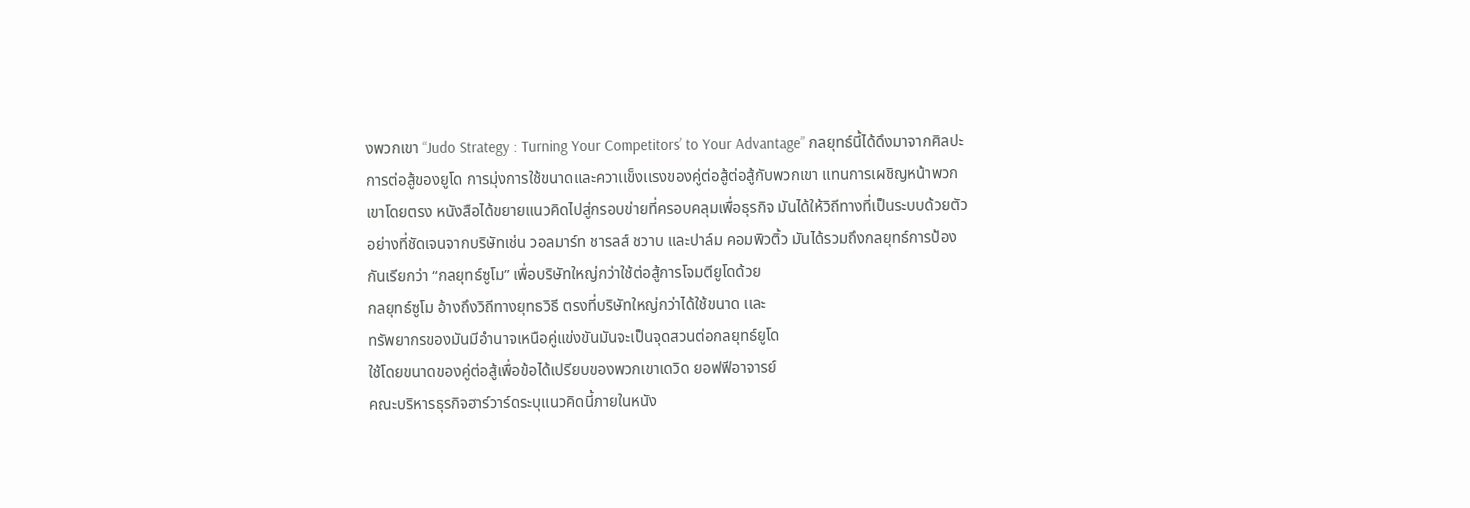งพวกเขา “Judo Strategy : Turning Your Competitors’ to Your Advantage” กลยุทธ์นี้ได้ดึงมาจากศิลปะการต่อสู้ของยูโด การมุ่งการใช้ขนาดและควาเเข็งเเรงของคู่ต่อสู้ต่อสู้กับพวกเขา แทนการเผชิญหน้าพวกเขาโดยตรง หนังสือได้ขยายแนวคิดไปสู่กรอบข่ายที่ครอบคลุมเพื่อธุรกิจ มันได้ให้วิถีทางที่เป็นระบบด้วยตัวอย่างที่ชัดเจนจากบริษัทเช่น วอลมาร์ท ชารลส์ ชวาบ และปาล์ม คอมพิวติ้ว มันได้รวมถึงกลยุทธ์การป้องกันเรียกว่า “กลยุทธ์ซูโม” เพื่อบริษัทใหญ่กว่าใช้ต่อสู้การโจมตียูโดด้วย
กลยุทธ์ซูโม อ้างถึงวิถีทางยุทธวิธี ตรงที่บริษัทใหญ่กว่าได้ใช้ขนาด เเละ
ทรัพยากรของมันมีอำนาจเหนือคู่แข่งขันมันจะเป็นจุดสวนต่อกลยุทธ์ยูโด
ใช้โดยขนาดของคู่ต่อสู้เพื่อข้อได้เปรียบของพวกเขาเดวิด ยอฟฟีอาจารย์
คณะบริหารธุรกิจฮาร์วาร์ดระบุแนวคิดนี้ภายในหนัง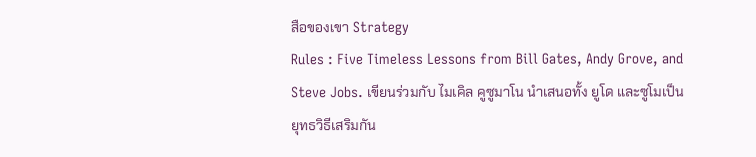สือของเขา Strategy
Rules : Five Timeless Lessons from Bill Gates, Andy Grove, and
Steve Jobs. เขียนร่วมกับ ไมเคิล คูซูมาโน นำเสนอทั้ง ยูโด และซูโมเป็น
ยุทธวิธีเสริมกัน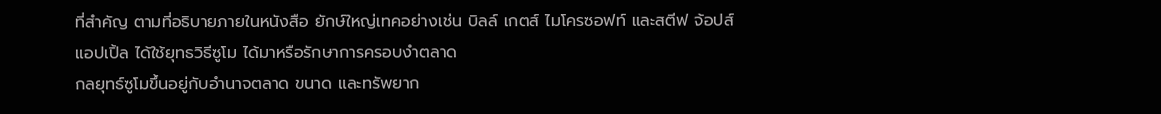ที่สำคัญ ตามที่อธิบายภายในหนังสือ ยักษ์ใหญ่เทคอย่างเช่น บิลล์ เกตส์ ไมโครซอฟท์ และสตีฟ จ้อปส์ แอปเปิ้ล ได้ใช้ยุทธวิธีซูโม ได้มาหรือรักษาการครอบงำตลาด
กลยุทธ์ซูโมขึ้นอยู่กับอำนาจตลาด ขนาด และทรัพยาก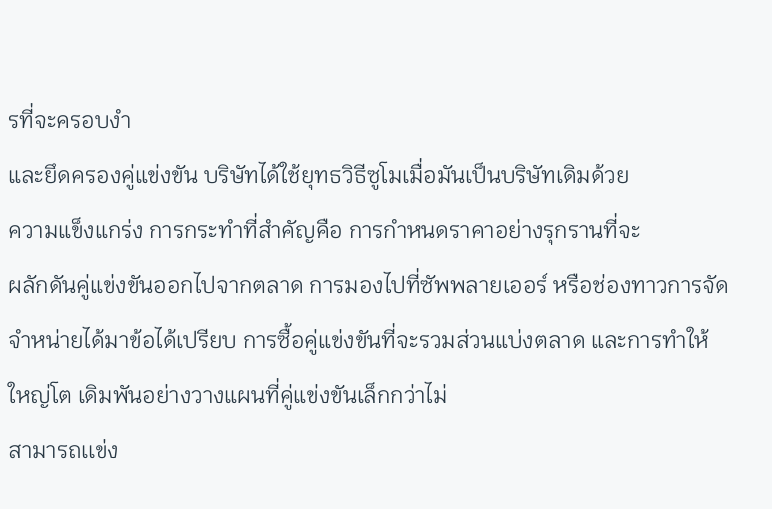รที่จะครอบงำ
และยึดครองคู่แข่งขัน บริษัทได้ใช้ยุทธวิธีซูโมเมื่อมันเป็นบริษัทเดิมด้วย
ความแข็งแกร่ง การกระทำที่สำคัญคือ การกำหนดราคาอย่างรุกรานที่จะ
ผลักดันคู่แข่งขันออกไปจากตลาด การมองไปที่ซัพพลายเออร์ หรือช่องทาวการจัดจำหน่ายได้มาข้อได้เปรียบ การซื้อคู่แข่งขันที่จะรวมส่วนแบ่งตลาด และการทำให้ใหญ่โต เดิมพันอย่างวางแผนที่คู่แข่งขันเล็กกว่าไม่
สามารถเเข่ง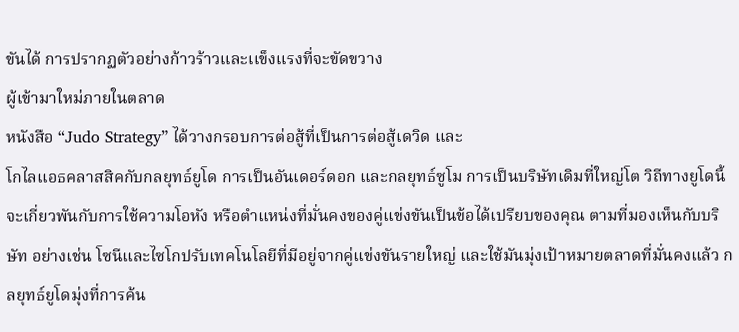ขันได้ การปรากฏตัวอย่างก้าวร้าวและเเข็งเเรงที่จะขัดขวาง
ผู้เข้ามาใหม่ภายในตลาด
หนังสือ “Judo Strategy” ได้วางกรอบการต่อสู้ที่เป็นการต่อสู้เดวิด และ
โกไลเเอธคลาสสิคกับกลยุทธ์ยูโด การเป็นอันเดอร์ดอก และกลยุทธ์ซูโม การเป็นบริษัทเดิมที่ใหญ่โต วิถีทางยูโดนี้จะเกี่ยวพันกับการใช้ความโอหัง หรือตำแหน่งที่มั่นคงของคู่แข่งขันเป็นข้อได้เปรียบของคุณ ตามที่มองเห็นกับบริษัท อย่างเช่น โซนีและไซโกปรับเทคโนโลยีที่มีอยู่จากคู่แข่งขันรายใหญ่ และใช้มันมุ่งเป้าหมายตลาดที่มั่นคงแล้ว กลยุทธ์ยูโดมุ่งที่การค้น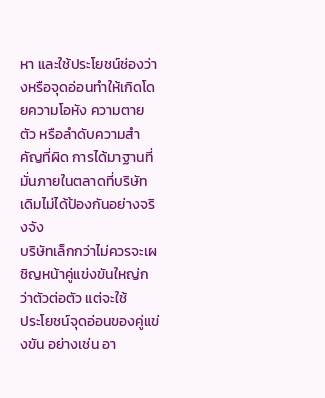หา และใช้ประโยชน์ช่องว่างหรือจุดอ่อนทำให้เกิดโดยความโอหัง ความตาย
ตัว หรือลำดับความสำคัญที่ผิด การได้มาฐานที่มั่นภายในตลาดที่บริษัท
เดิมไม่ได้ป้องกันอย่างจริงจัง
บริษัทเล็กกว่าไม่ควรจะเผชิญหน้าคู่แข่งขันใหญ่กว่าตัวต่อตัว แต่จะใช้
ประโยชน์จุดอ่อนของคู่แข่งขัน อย่างเช่น อา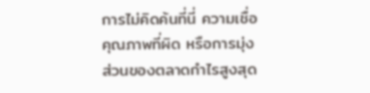การไม่คิดค้นที่นี่ ความเชื่อคุณภาพที่ผิด หรือการมุ่งส่วนของตลาดกำไรสูงสุด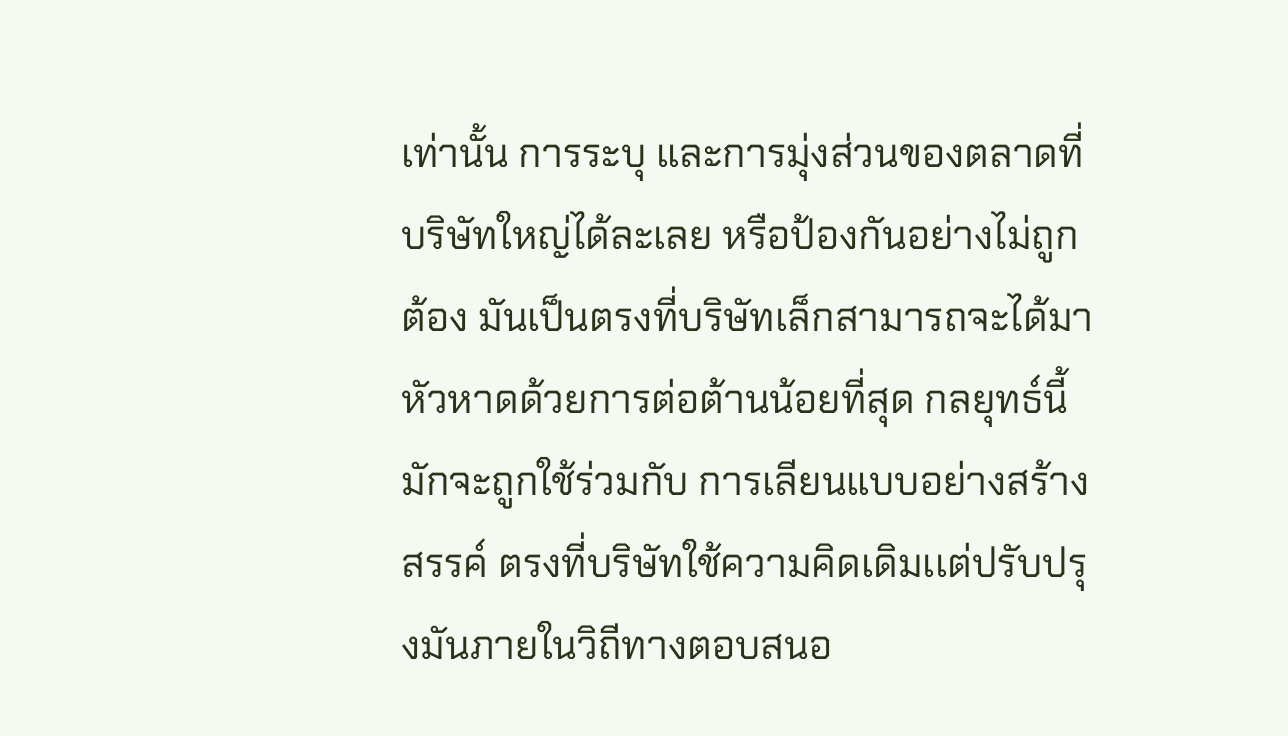เท่านั้น การระบุ และการมุ่งส่วนของตลาดที่บริษัทใหญ่ได้ละเลย หรือป้องกันอย่างไม่ถูกต้อง มันเป็นตรงที่บริษัทเล็กสามารถจะได้มาหัวหาดด้วยการต่อต้านน้อยที่สุด กลยุทธ์นี้มักจะถูกใช้ร่วมกับ การเลียนแบบอย่างสร้างสรรค์ ตรงที่บริษัทใช้ความคิดเดิมเเต่ปรับปรุงมันภายในวิถีทางตอบสนอ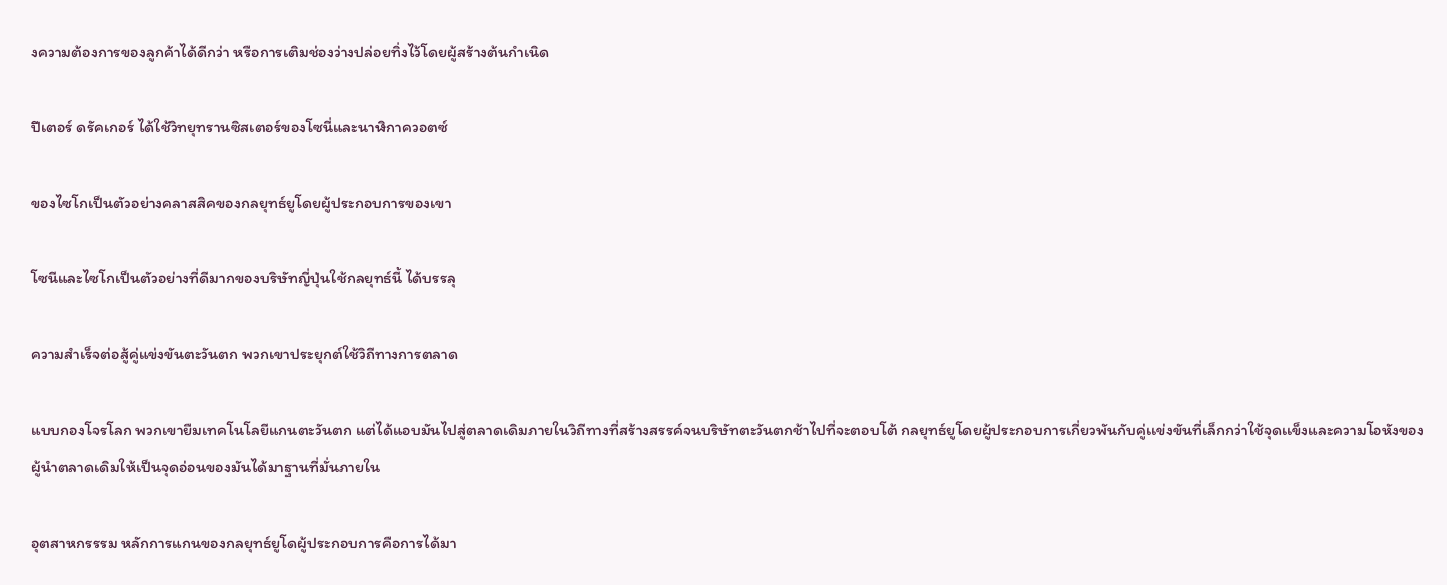งความต้องการของลูกค้าได้ดีกว่า หรือการเติมช่องว่างปล่อยทิ่งไว้โดยผู้สร้างต้นกำเนิด

ปีเตอร์ ดรัคเกอร์ ได้ใช้วิทยุทรานซิสเตอร์ของโซนี่และนาฬิกาควอตซ์

ของไซโกเป็นตัวอย่างคลาสสิคของกลยุทธ์ยูโดยผู้ประกอบการของเขา

โซนีและไซโกเป็นตัวอย่างที่ดีมากของบริษัทญี่ปุ่นใช้กลยุทธ์นี้ ได้บรรลุ

ความสำเร็จต่อสู้คู่แข่งขันตะวันตก พวกเขาประยุกต์ใช้วิถีทางการตลาด

แบบกองโจรโลก พวกเขายืมเทคโนโลยีแกนตะวันตก แต่ได้แอบมันไปสู่ตลาดเดิมภายในวิถีทางที่สร้างสรรค์จนบริษัทตะวันตกช้าไปที่จะตอบโต้ กลยุทธ์ยูโดยผู้ประกอบการเกี่ยวพันกับคู่เเข่งขันที่เล็กกว่าใช้จุดเเข็งและความโอหังของผู้นำตลาดเดิมให้เป็นจุดอ่อนของมันได้มาฐานที่มั่นภายใน

อุตสาหกรรรม หลักการแกนของกลยุทธ์ยูโดผู้ประกอบการคือการได้มา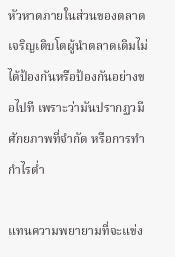หัวหาดภายในส่วนของตลาดเจริญเติบโตผู้นำตลาดเดิมไม่ได้ป้องกันหรือป้องกันอย่างขอไปที เพราะว่ามันปรากฏวมีศักยภาพที่จำกัด หรือการทำกำไรต่ำ

แทนความพยายามที่จะแข่ง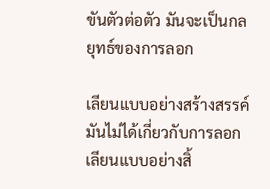ขันตัวต่อตัว มันจะเป็นกลยุทธ์ของการลอก

เลียนแบบอย่างสร้างสรรค์ มันไม่ได้เกี่ยวกับการลอกเลียนแบบอย่างสิ้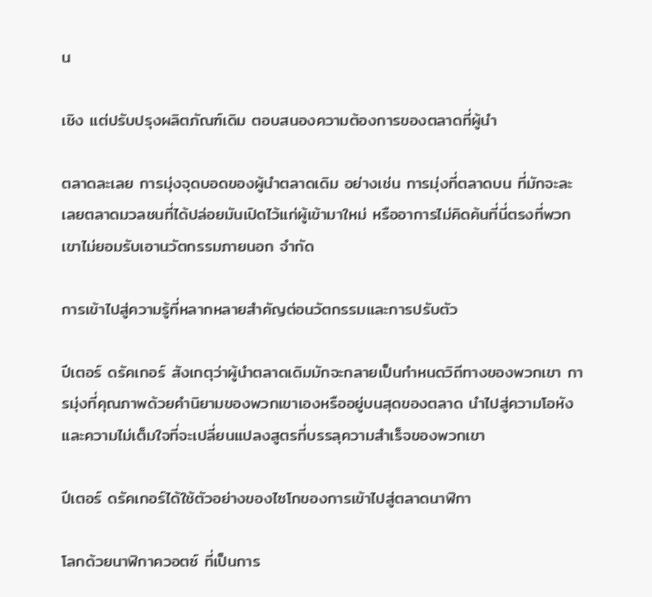น

เชิง แต่ปรับปรุงผลิตภัณฑ์เดิม ตอบสนองความต้องการของตลาดที่ผู้นำ

ตลาดละเลย การมุ่งจุดบอดของผู้นำตลาดเดิม อย่างเช่น การมุ่งที่ตลาดบน ที่มักจะละเลยตลาดมวลชนที่ได้ปล่อยมันเปิดไว้แก่ผู้เข้ามาใหม่ หรืออาการไม่คิดค้นที่นี่ตรงที่พวกเขาไม่ยอมรับเอานวัตกรรมภายนอก จำกัด

การเข้าไปสู่ความรู้ที่หลากหลายสำคัญต่อนวัตกรรมและการปรับตัว

ปีเตอร์ ดรัคเกอร์ สังเกตุว่าผู้นำตลาดเดิมมักจะกลายเป็นกำหนดวิถีทางของพวกเขา การมุ่งที่คุณภาพด้วยคำนิยามของพวกเขาเองหรืออยู่บนสุดของตลาด นำไปสู่ความโอหัง และความไม่เต็มใจที่จะเปลี่ยนแปลงสูตรที่บรรลุความสำเร็จของพวกเขา

ปีเตอร์ ดรัคเกอร์ได้ใช้ตัวอย่างของไซโกของการเข้าไปสู่ตลาดนาฬิกา

โลกด้วยนาฬิกาควอตซ์ ที่เป็นการ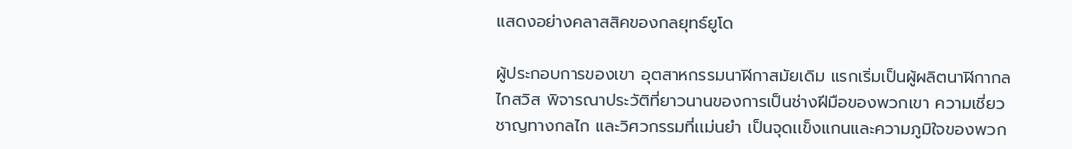แสดงอย่างคลาสสิคของกลยุทธ์ยูโด

ผู้ประกอบการของเขา อุตสาหกรรมนาฬิกาสมัยเดิม แรกเริ่มเป็นผู้ผลิตนาฬิกากลไกสวิส พิจารณาประวัติที่ยาวนานของการเป็นช่างฝีมือของพวกเขา ความเชี่ยวชาญทางกลไก และวิศวกรรมที่เเม่นยำ เป็นจุดเเข็งแกนและความภูมิใจของพวก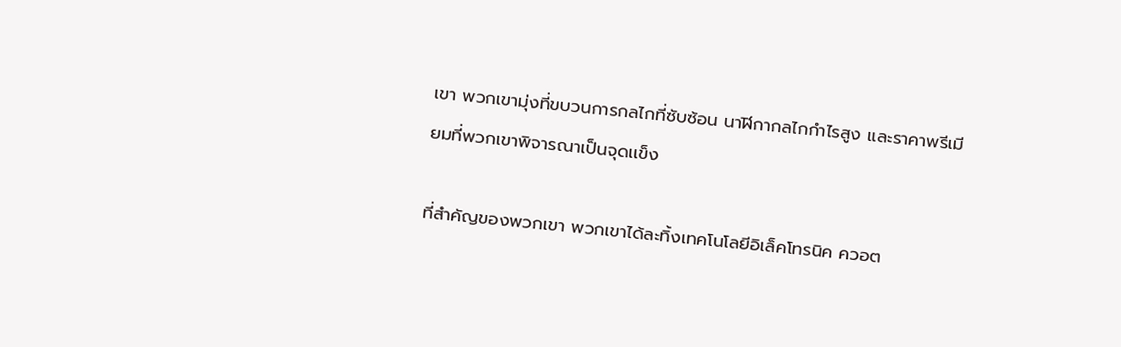เขา พวกเขามุ่งที่ขบวนการกลไกที่ซับซ้อน นาฬิกากลไกกำไรสูง และราคาพรีเมียมที่พวกเขาพิจารณาเป็นจุดเเข็ง

ที่สำคัญของพวกเขา พวกเขาได้ละทิ้งเทคโนโลยีอิเล็คโทรนิค ควอต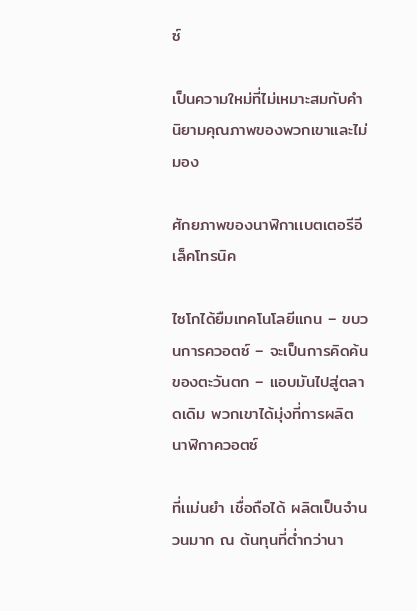ซ์

เป็นความใหม่ที่ไม่เหมาะสมกับคำนิยามคุณภาพของพวกเขาและไม่มอง

ศักยภาพของนาฬิกาเเบตเตอรีอีเล็คโทรนิค

ไซโกได้ยืมเทคโนโลยีแกน – ขบวนการควอตซ์ – จะเป็นการคิดค้นของตะวันตก – แอบมันไปสู่ตลาดเดิม พวกเขาได้มุ่งที่การผลิตนาฬิกาควอตซ์

ที่เเม่นยำ เชื่อถือได้ ผลิตเป็นจำนวนมาก ณ ต้นทุนที่ต่ำกว่านา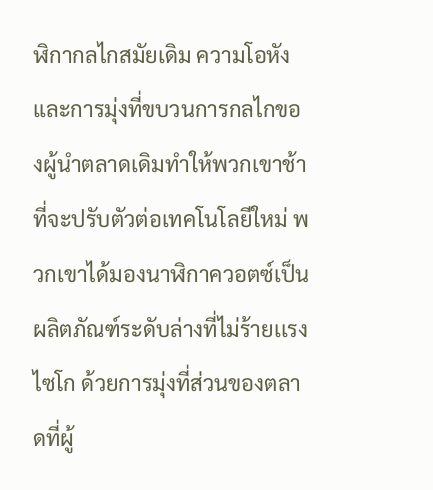ฬิกากลไกสมัยเดิม ความโอหังและการมุ่งที่ขบวนการกลไกของผู้นำตลาดเดิมทำให้พวกเขาช้าที่จะปรับตัวต่อเทคโนโลยีใหม่ พวกเขาได้มองนาฬิกาควอตซ์เป็นผลิตภัณฑ์ระดับล่างที่ไม่ร้ายเเรง ไซโก ด้วยการมุ่งที่ส่วนของตลาดที่ผู้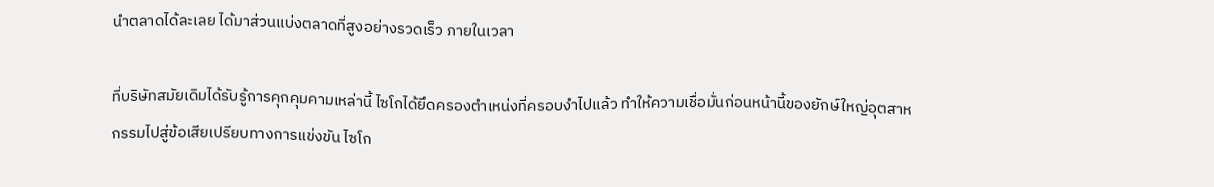นำตลาดได้ละเลย ได้มาส่วนแบ่งตลาดที่สูงอย่างรวดเร็ว ภายในเวลา

ที่บริษัทสมัยเดิมได้รับรู้การคุกคุมคามเหล่านี้ ไซโกได้ยึดครองตำเหน่งที่ครอบงำไปแล้ว ทำให้ความเชื่อมั่นก่อนหน้านี้ของยักษ์ใหญ่อุตสาหกรรมไปสู่ข้อเสียเปรียบทางการแข่งขัน ไซโก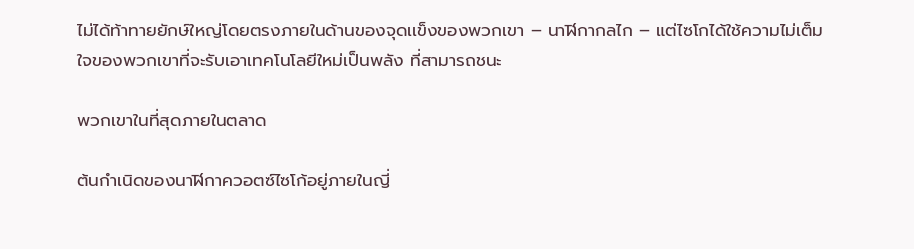ไม่ได้ท้าทายยักษ์ใหญ่โดยตรงภายในด้านของจุดเเข็งของพวกเขา – นาฬิกากลไก – แต่ไซโกได้ใช้ความไม่เต็มใจของพวกเขาที่จะรับเอาเทคโนโลยีใหม่เป็นพลัง ที่สามารถชนะ

พวกเขาในที่สุดภายในตลาด

ต้นกำเนิดของนาฬิกาควอตซ์ไซโก้อยู่ภายในญี่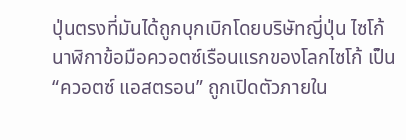ปุ่นตรงที่มันได้ถูกบุกเบิกโดยบริษัทญี่ปุ่น ไซโก้ นาฬิกาข้อมือควอตซ์เรือนแรกของโลกไซโก้ เป็น “ควอตซ์ แอสตรอน” ถูกเปิดตัวภายใน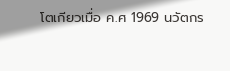โตเกียวเมื่อ ค.ศ 1969 นวัตกร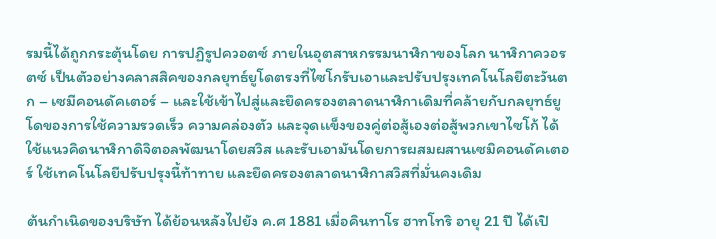รมนี้ได้ถูกกระตุ้นโดย การปฏิรูปควอตซ์ ภายในอุตสาหกรรมนาฬิกาของโลก นาฬิกาควอรตซ์ เป็นตัวอย่างคลาสสิคของกลยุทธ์ยูโดตรงที่ไซโกรับเอาและปรับปรุงเทคโนโลยีตะวันตก – เซมีคอนดัคเตอร์ – และใช้เข้าไปสู่และยึดครองตลาดนาฬิกาเดิมที่คล้ายกับกลยุทธ์ยูโดของการใช้ความรวดเร็ว ความคล่องตัว และจุดเเข็งของคู่ต่อสู้เองต่อสู้พวกเขาไซโก้ ได้ใช้แนวคิดนาฬิกาดิจิตอลพัฒนาโดยสวิส และรับเอามันโดยการผสมผสานเซมิคอนดัคเตอร์ ใช้เทคโนโลยีปรับปรุงนี้ท้าทาย และยึดครองตลาดนาฬิกาสวิสที่มั่นคงเดิม

ต้นกำเนิดของบริษัท ได้ย้อนหลังไปยัง ค.ศ 1881 เมื่อคินทาโร ฮาทโทริ อายุ 21 ปี ได้เปิ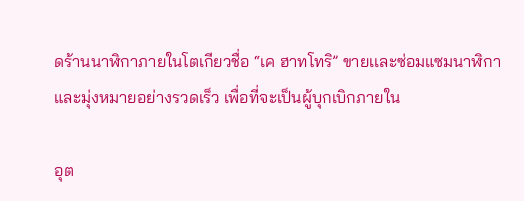ดร้านนาฬิกาภายในโตเกียวชื่อ “เค ฮาทโทริ” ขายเเละซ่อมแซมนาฬิกา และมุ่งหมายอย่างรวดเร็ว เพื่อที่จะเป็นผู้บุกเบิกภายใน

อุต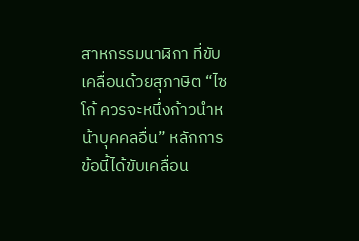สาหกรรมนาฬิกา ที่ขับเคลื่อนด้วยสุภาษิต “ไซโก้ ควรจะหนึ่งก้าวนำหน้าบุคคลอื่น” หลักการข้อนี้ได้ขับเคลื่อน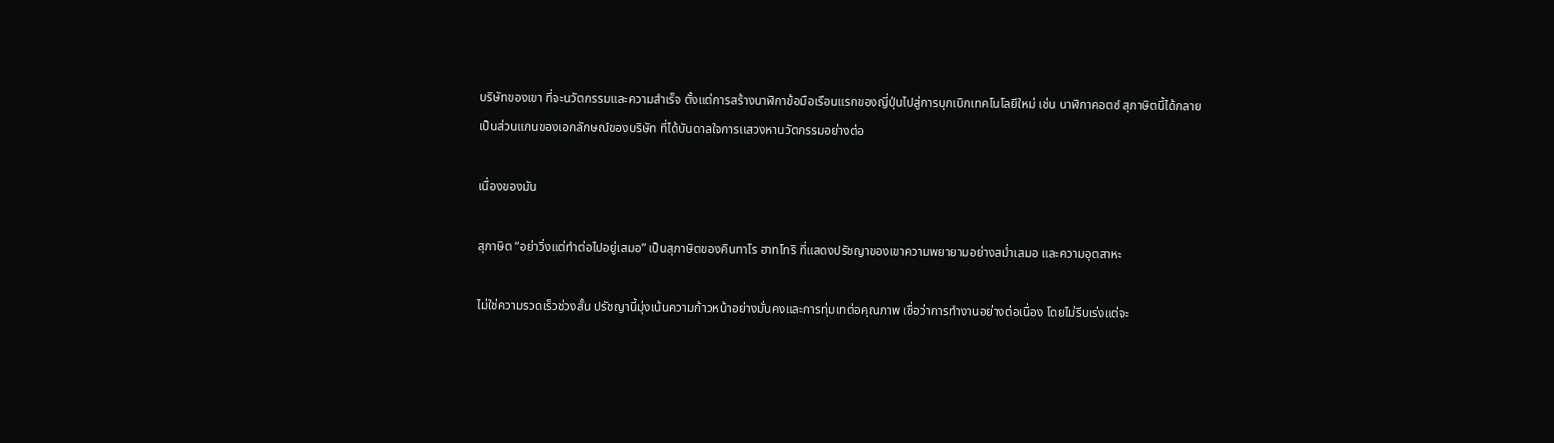บริษัทของเขา ที่จะนวัตกรรมและความสำเร็จ ตั้งแต่การสร้างนาฬิกาข้อมือเรือนแรกของญี่ปุ่นไปสู่การบุกเบิกเทคโนโลยีใหม่ เช่น นาฬิกาคอตซ์ สุภาษิตนี้ได้กลายเป็นส่วนแกนของเอกลักษณ์ของบริษัท ที่ได้บันดาลใจการเเสวงหานวัตกรรมอย่างต่อ

เนื่องของมัน

สุภาษิต “อย่าวิ่งแต่ทำต่อไปอยู่เสมอ” เป็นสุภาษิตของคินทาโร ฮาทโทริ ที่แสดงปรัชญาของเขาความพยายามอย่างสม่ำเสมอ และความอุตสาหะ

ไม่ใช่ความรวดเร็วช่วงสั้น ปรัชญานี้มุ่งเน้นความก้าวหน้าอย่างมั่นคงและการทุ่มเทต่อคุณภาพ เชื่อว่าการทำงานอย่างต่อเนื่อง โดยไม่รีบเร่งแต่จะ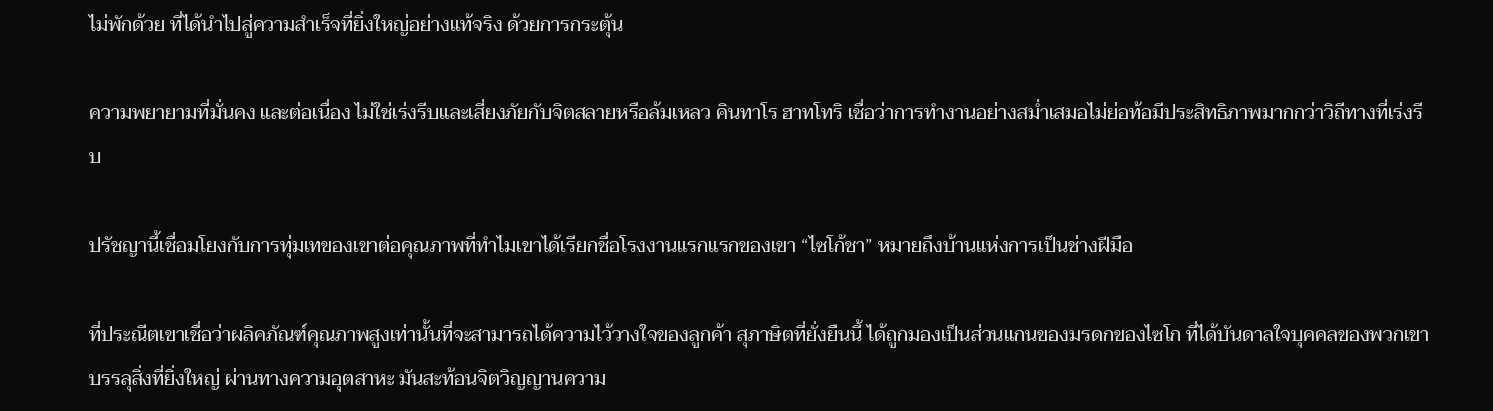ไม่พักด้วย ที่ได้นำไปสู่ความสำเร็จที่ยิ่งใหญ่อย่างแท้จริง ด้วยการกระตุ้น

ความพยายามที่มั่นคง และต่อเนื่อง ไม่ใช่เร่งรีบเเละเสี่ยงภัยกับจิตสลายหรือล้มเหลว คินทาโร ฮาทโทริ เชื่อว่าการทำงานอย่างสม่ำเสมอไม่ย่อท้อมีประสิทธิภาพมากกว่าวิถีทางที่เร่งรีบ

ปรัชญานี้เชื่อมโยงกับการทุ่มเทของเขาต่อคุณภาพที่ทำไมเขาได้เรียกชื่อโรงงานแรกแรกของเขา “ไซโก้ชา” หมายถึงบ้านแห่งการเป็นช่างฝีมือ

ที่ประณีตเขาเชื่อว่าผลิคภัณฑ์คุณภาพสูงเท่านั้นที่จะสามารถได้ความไว้วางใจของลูกค้า สุภาษิตที่ยั่งยืนนี้ ได้ถูกมองเป็นส่วนแกนของมรดกของไซโก ที่ได้บันดาลใจบุคคลของพวกเขาบรรลุสิ่งที่ยิ่งใหญ่ ผ่านทางความอุตสาหะ มันสะท้อนจิตวิญญานความ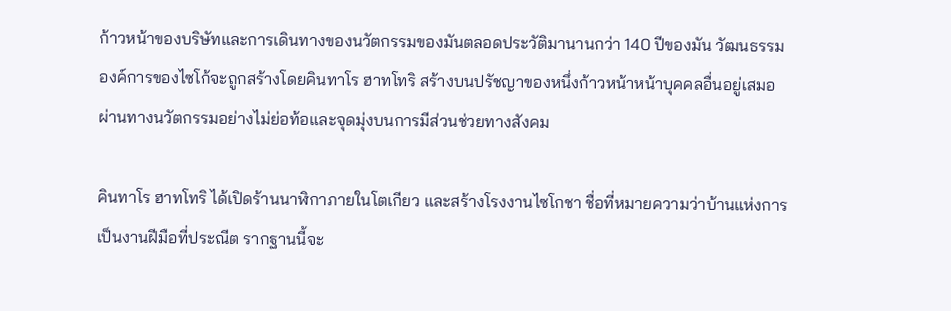ก้าวหน้าของบริษัทและการเดินทางของนวัตกรรมของมันตลอดประวัติมานานกว่า 140 ปีของมัน วัฒนธรรมองค์การของไซโก้จะถูกสร้างโดยคินทาโร ฮาทโทริ สร้างบนปรัชญาของหนึ่งก้าวหน้าหน้าบุคคลอื่นอยู่เสมอ ผ่านทางนวัตกรรมอย่างไม่ย่อท้อและจุดมุ่งบนการมีส่วนช่วยทางสังคม

คินทาโร ฮาทโทริ ได้เปิดร้านนาฬิกาภายในโตเกียว และสร้างโรงงานไซโกชา ชื่อที่หมายความว่าบ้านแห่งการเป็นงานฝีมือที่ประณีต รากฐานนี้จะ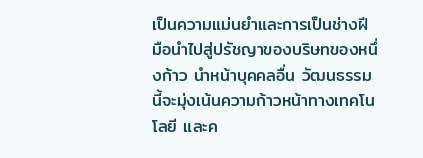เป็นความแม่นยำและการเป็นช่างฝีมือนำไปสู่ปรัชญาของบริษทของหนึ่งก้าว นำหน้าบุคคลอื่น วัฒนธรรมนี้จะมุ่งเน้นความก้าวหน้าทางเทคโนโลยี และค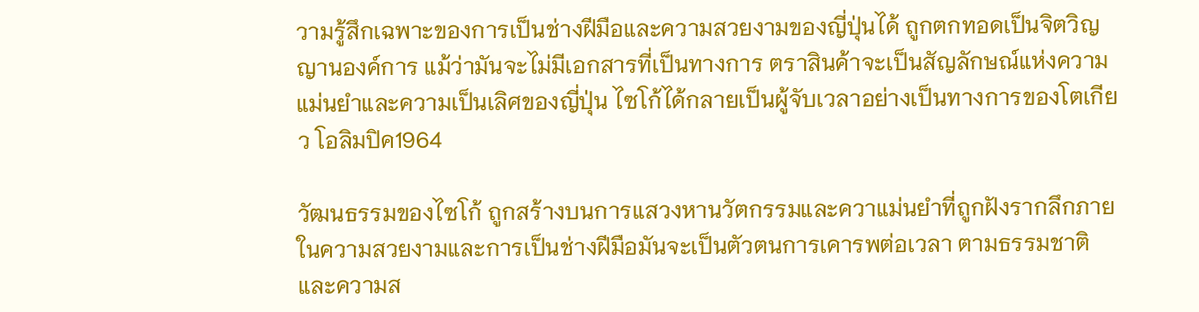วามรู้สึกเฉพาะของการเป็นช่างฝีมือและความสวยงามของญี่ปุ่นได้ ถูกตกทอดเป็นจิตวิญญานองค์การ แม้ว่ามันจะไม่มีเอกสารที่เป็นทางการ ตราสินค้าจะเป็นสัญลักษณ์แห่งความแม่นยำและความเป็นเลิศของญี่ปุ่น ไซโก้ได้กลายเป็นผู้จับเวลาอย่างเป็นทางการของโตเกียว โอลิมปิค1964

วัฒนธรรมของไซโก้ ถูกสร้างบนการแสวงหานวัตกรรมและควาแม่นยำที่ถูกฝังรากลึกภายในความสวยงามและการเป็นช่างฝีมือมันจะเป็นตัวตนการเคารพต่อเวลา ตามธรรมชาติ และความส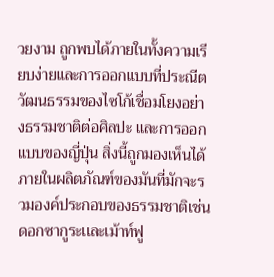วยงาม ถูกพบได้ภายในทั้งความเรียบง่ายและการออกแบบที่ประณีต วัฒนธรรมของไซโก้เชื่อมโยงอย่างธรรมชาติต่อศิลปะ เเละการออกแบบของญี่ปุ่น สิ่งนี้ถูกมองเห็นได้ภายในผลิตภัณฑ์ของมันที่มักจะรวมองค์ประกอบของธรรมชาติเช่นดอกซากูระเเละเม้าท์ฟู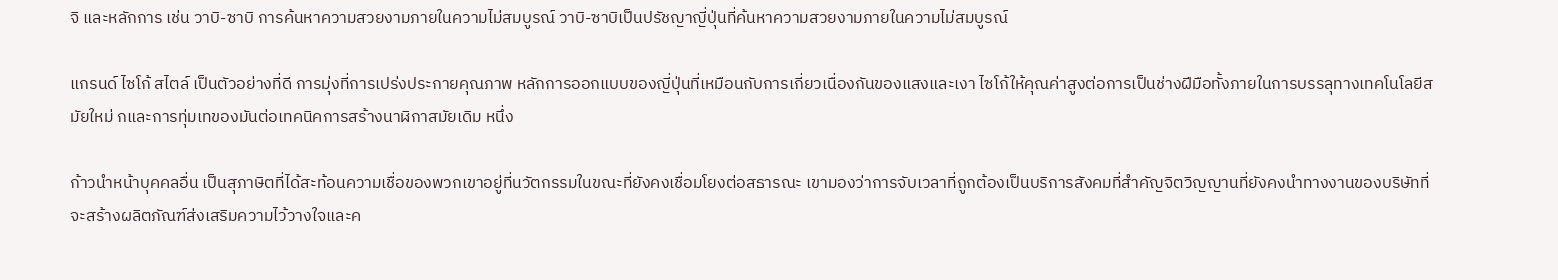จิ และหลักการ เช่น วาบิ-ซาบิ การค้นหาความสวยงามภายในความไม่สมบูรณ์ วาบิ-ซาบิเป็นปรัชญาญี่ปุ่นที่ค้นหาความสวยงามภายในความไม่สมบูรณ์

แกรนด์ ไซโก้ สไตล์ เป็นตัวอย่างที่ดี การมุ่งที่การเปร่งประกายคุณภาพ หลักการออกแบบของญี่ปุ่นที่เหมือนกับการเกี่ยวเนื่องกันของแสงและเงา ไซโก้ให้คุณค่าสูงต่อการเป็นช่างฝีมือทั้งภายในการบรรลุทางเทคโนโลยีสมัยใหม่ กและการทุ่มเทของมันต่อเทคนิคการสร้างนาฬิกาสมัยเดิม หนึ่ง

ก้าวนำหน้าบุคคลอื่น เป็นสุภาษิตที่ได้สะท้อนความเชื่อของพวกเขาอยู่ที่นวัตกรรมในขณะที่ยังคงเชื่อมโยงต่อสธารณะ เขามองว่าการจับเวลาที่ถูกต้องเป็นบริการสังคมที่สำคัญจิตวิญญานที่ยังคงนำทางงานของบริษัทที่จะสร้างผลิตภัณฑ์ส่งเสริมความไว้วางใจและค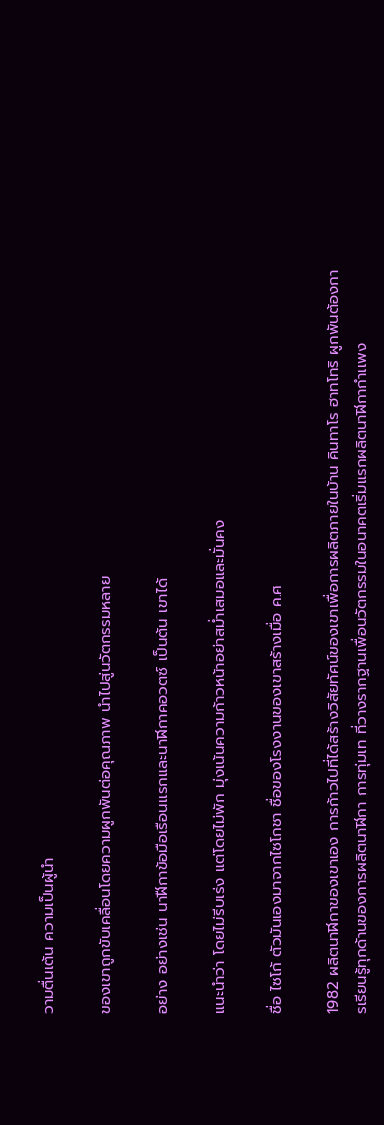วามตื่นเต้น ความเป็นผู้นำ

ของเขาถูกขับเคลื่อนโดยความผูกพันต่อคุณภาพ นำไปสู่นวัตกรรมหลาย

อย่าง อย่างเช่น นาฬืกาข้อมือเรือนเเรกและนาฬิกาคอวตซ์ เป็นต้น เขาได้

แนะนำว่า โดยไม่รีบเร่ง แต่โดยไม่พัก มุ่งเน้นความก้าวหน้าอย่าสม่ำเสมอและมั่นคง

ชื่อ ไซโก้ ตัวมันเองมาจากไซโกชา ชื่อของโรงงานของเขาสร้างเมื่อ ค.ศ

1982 ผลิตนาฬิกาของเขาเอง การก้าวไปที่ได้สร้างวิสัยทัศน์ของเขาเพื่อการผลิตภายในบ้าน คินทาโร ฮาทโทริ ผูกพันต้องการเรียนรู้ทุกด้านของการผลิตนาฬิกา การทุ่มเท ที่วางรากฐานเพื่อนวัตกรรมในอนาคตเริ่มแรกผลิตนาฬิกากำเเพง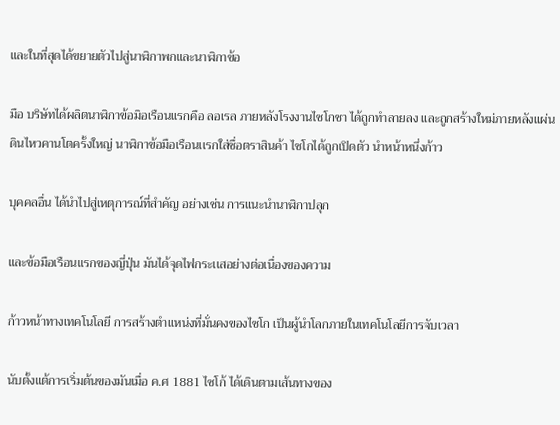และในที่สุดได้ขยายตัวไปสู่นาฬิกาพกและนาฬิกาข้อ

มือ บริษัทได้ผลิตนาฬิกาข้อมิอเรือนเเรกคือ ลอเรล ภายหลังโรงงานไซโกชา ได้ถูกทำลายลง และถูกสร้างใหม่ภายหลังแผ่นดินไหวคานโตครั้งใหญ่ นาฬิกาข้อมือเรือนเเรกใส่ชื่อตราสินค้า ไซโกได้ถูกเปิดตัว นำหน้าหนึ่งก้าว

บุคคลอื่น ได้นำไปสู่เหตุการณ์ที่สำคัญ อย่างเช่น การแนะนำนาฬิกาปลุก

และข้อมือเรือนเเรกของญี่ปุ่น มันได้จุดไฟกระเเสอย่างต่อเนื่องของความ

ก้าวหน้าทางเทคโนโลยี การสร้างตำเเหน่งที่มั่นคงของไซโก เป็นผู้นำโลกภายในเทคโนโลยีการจับเวลา

นับตั้งแต้การเริ่มต้นของมันเมื่อ ค.ศ 1881 ไซโก้ ได้เดินตามเส้นทางของ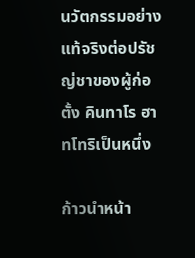นวัตกรรมอย่างแท้จริงต่อปรัชญ่ชาของผู้ก่อตั้ง คินทาโร ฮาทโทริเป็นหนึ่ง

ก้าวนำหน้า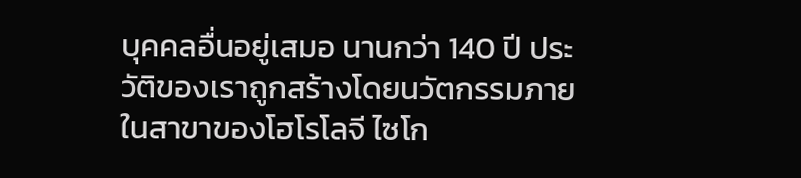บุคคลอื่นอยู่เสมอ นานกว่า 140 ปี ประวัติของเราถูกสร้างโดยนวัตกรรมภายในสาขาของโฮโรโลจี ไซโก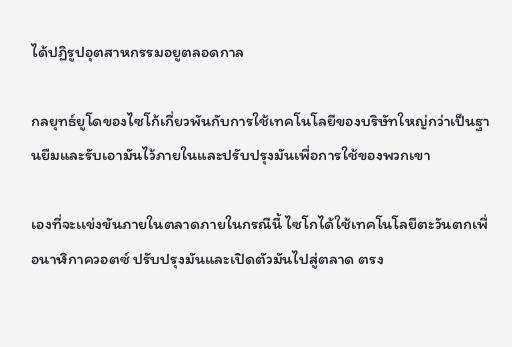ได้ปฏิรูปอุตสาหกรรมอยูตลอดกาล

กลยุทธ์ยูโดของไซโก้เกี่ยวพันกับการใช้เทคโนโลยีของบริษัทใหญ่กว่าเป็นฐานยืมและรับเอามันไว้ภายในและปรับปรุงมันเพื่อการใช้ของพวกเขา

เองที่จะเเข่งขันภายในตลาดภายในกรณีนี้ ไซโกได้ใช้เทคโนโลยีตะวันตกเพื่อนาฬิกาควอตซ์ ปรับปรุงมันและเปิดตัวมันไปสู่ตลาด ตรง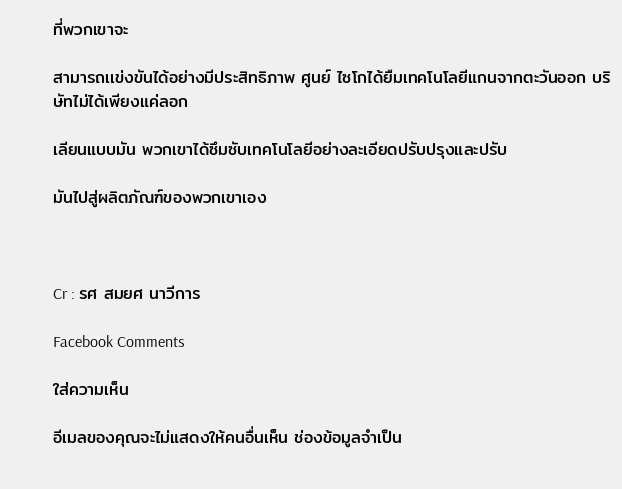ที่พวกเขาจะ

สามารถเเข่งขันได้อย่างมีประสิทธิภาพ ศูนย์ ไซโกได้ยืมเทคโนโลยีแกนจากตะวันออก บริษัทไม่ได้เพียงแค่ลอก

เลียนแบบมัน พวกเขาได้ซึมซับเทคโนโลยีอย่างละเอียดปรับปรุงและปรับ

มันไปสู่ผลิตภัณฑ์ของพวกเขาเอง



Cr : รศ สมยศ นาวีการ

Facebook Comments

ใส่ความเห็น

อีเมลของคุณจะไม่แสดงให้คนอื่นเห็น ช่องข้อมูลจำเป็น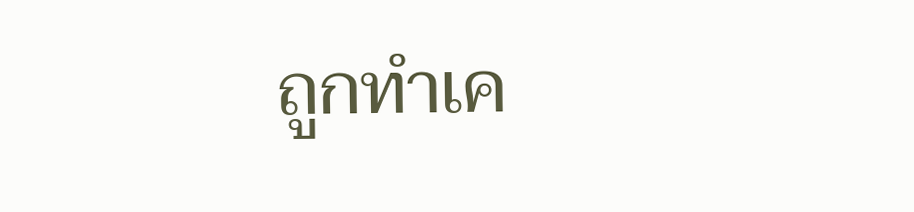ถูกทำเค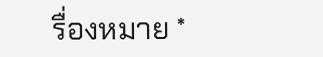รื่องหมาย *